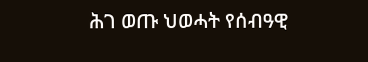ሕገ ወጡ ህወሓት የሰብዓዊ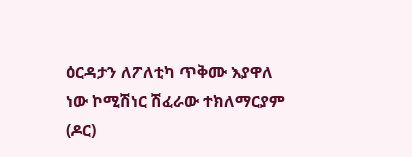ዕርዳታን ለፖለቲካ ጥቅሙ እያዋለ ነው ኮሚሽነር ሽፈራው ተክለማርያም (ዶር)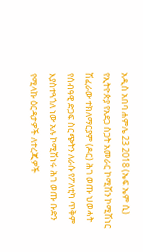አዲስ አበባ ሐምሌ 23 2018 (ኤፍ ኤም ሲ) የኢትዮጵያ የአደጋ ስጋት አመራር ኮሚሽን ኮሚሽነር ሽፈራው ተክለማርያም (ዶር) ሕገ ወጡ ህወሓት የሰብዓዊ ድጋፍ ስርጭትን ለራሱ የፖለቲካ ጥቅም እያስተጓጎለ ነው አሉ ኮሚሽነሩ ሕገ ወጡ ቡድን የሚላኩ ዕርዳታዎች ለተረጂዎች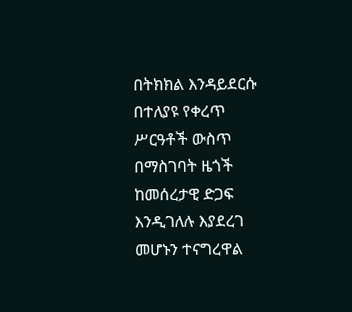በትክክል እንዳይደርሱ በተለያዩ የቀረጥ ሥርዓቶች ውስጥ በማስገባት ዜጎች ከመሰረታዊ ድጋፍ እንዲገለሉ እያደረገ መሆኑን ተናግረዋል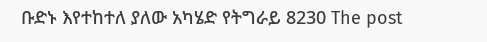ቡድኑ እየተከተለ ያለው አካሄድ የትግራይ 8230 The post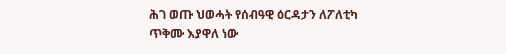ሕገ ወጡ ህወሓት የሰብዓዊ ዕርዳታን ለፖለቲካ ጥቅሙ እያዋለ ነው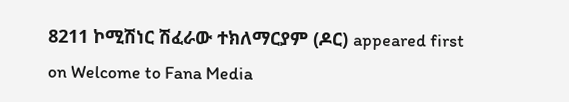8211 ኮሚሽነር ሽፈራው ተክለማርያም (ዶር) appeared first on Welcome to Fana Media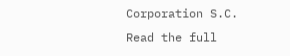Corporation S.C.
Read the full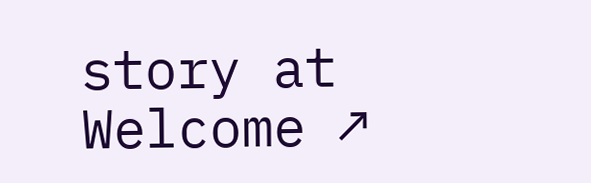story at Welcome ↗